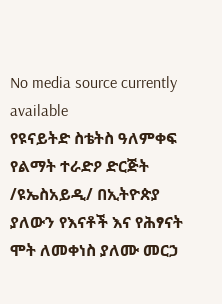No media source currently available
የዩናይትድ ስቴትስ ዓለምቀፍ የልማት ተራድዖ ድርጅት /ዩኤስአይዲ/ በኢትዮጵያ ያለውን የእናቶች እና የሕፃናት ሞት ለመቀነስ ያለሙ መርኃ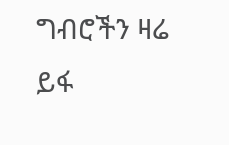ግብሮችን ዛሬ ይፋ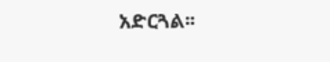አድርጓል፡፡